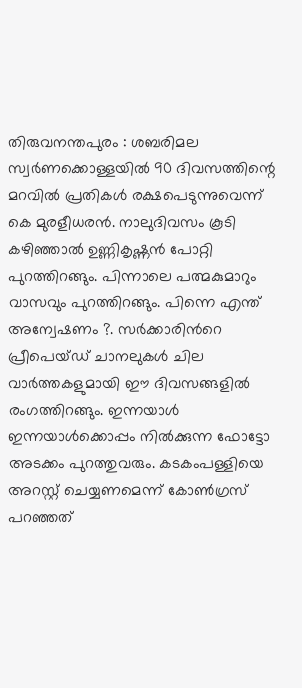തിരുവനന്തപുരം : ശബരിമല സ്വർണക്കൊള്ളയിൽ 90 ദിവസത്തിന്റെ മറവിൽ പ്രതികൾ രക്ഷപെടുന്നുവെന്ന് കെ മുരളീധരൻ. നാലുദിവസം കൂടി കഴിഞ്ഞാൽ ഉണ്ണികൃഷ്ണൻ പോറ്റി പുറത്തിറങ്ങും. പിന്നാലെ പത്മകുമാറും വാസവും പുറത്തിറങ്ങും. പിന്നെ എന്ത് അന്വേഷണം ?. സർക്കാരിൻറെ പ്രീപെയ്ഡ് ചാനലുകൾ ചില വാർത്തകളുമായി ഈ ദിവസങ്ങളിൽ രംഗത്തിറങ്ങും. ഇന്നയാൾ ഇന്നയാൾക്കൊപ്പം നിൽക്കുന്ന ഫോട്ടോ അടക്കം പുറത്തുവരും. കടകംപള്ളിയെ അറസ്റ്റ് ചെയ്യണമെന്ന് കോൺഗ്രസ് പറഞ്ഞത്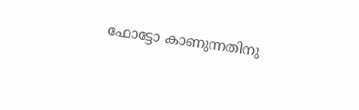ഫോട്ടോ കാണുന്നതിനു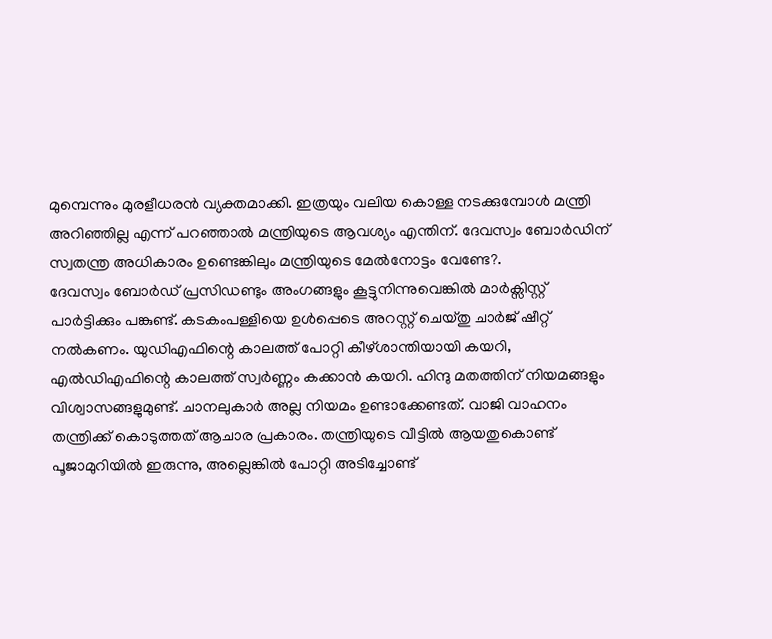മുമ്പെന്നും മുരളീധരൻ വ്യക്തമാക്കി. ഇത്രയും വലിയ കൊള്ള നടക്കുമ്പോൾ മന്ത്രി അറിഞ്ഞില്ല എന്ന് പറഞ്ഞാൽ മന്ത്രിയുടെ ആവശ്യം എന്തിന്. ദേവസ്വം ബോർഡിന് സ്വതന്ത്ര അധികാരം ഉണ്ടെങ്കിലും മന്ത്രിയുടെ മേൽനോട്ടം വേണ്ടേ?.
ദേവസ്വം ബോർഡ് പ്രസിഡണ്ടും അംഗങ്ങളും കൂട്ടുനിന്നുവെങ്കിൽ മാർക്സിസ്റ്റ് പാർട്ടിക്കും പങ്കുണ്ട്. കടകംപള്ളിയെ ഉൾപ്പെടെ അറസ്റ്റ് ചെയ്തു ചാർജ് ഷീറ്റ് നൽകണം. യുഡിഎഫിന്റെ കാലത്ത് പോറ്റി കീഴ്ശാന്തിയായി കയറി, എൽഡിഎഫിന്റെ കാലത്ത് സ്വർണ്ണം കക്കാൻ കയറി. ഹിന്ദു മതത്തിന് നിയമങ്ങളും വിശ്വാസങ്ങളുമുണ്ട്. ചാനലുകാർ അല്ല നിയമം ഉണ്ടാക്കേണ്ടത്. വാജി വാഹനം തന്ത്രിക്ക് കൊടുത്തത് ആചാര പ്രകാരം. തന്ത്രിയുടെ വീട്ടിൽ ആയതുകൊണ്ട് പൂജാമുറിയിൽ ഇരുന്നു, അല്ലെങ്കിൽ പോറ്റി അടിച്ചോണ്ട്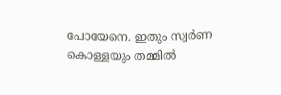പോയേനെ. ഇതും സ്വർണ കൊള്ളയും തമ്മിൽ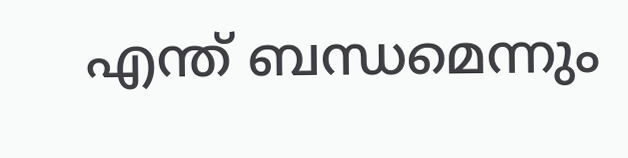എന്ത് ബന്ധമെന്നും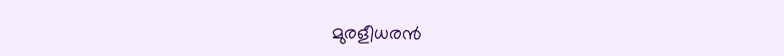മുരളീധരൻ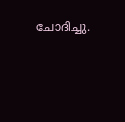ചോദിച്ചു.